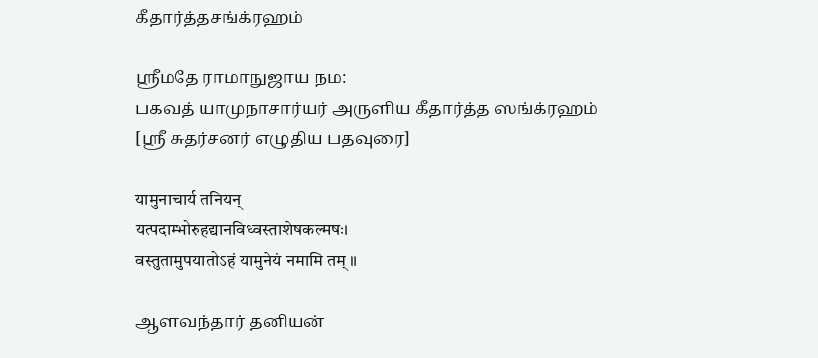கீதார்த்தசங்க்ரஹம்

ஸ்ரீமதே ராமாநுஜாய நம:
பகவத் யாமுநாசார்யர் அருளிய கீதார்த்த ஸங்க்ரஹம்
[ஸ்ரீ சுதர்சனர் எழுதிய பதவுரை]

यामुनाचार्य तनियन्
यत्पदाम्भोरुहद्यानविध्वस्ताशेषकल्मषः।
वस्तुतामुपयातोऽहं यामुनेयं नमामि तम् ॥

ஆளவந்தார் தனியன்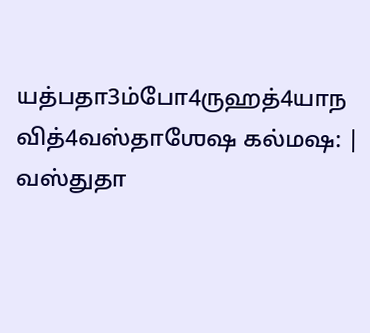யத்பதா3ம்போ4ருஹத்4யாந வித்4வஸ்தாஶேஷ கல்மஷ: |
வஸ்துதா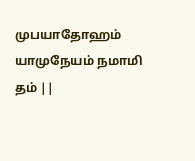முபயாதோஹம் யாமுநேயம் நமாமி தம் ||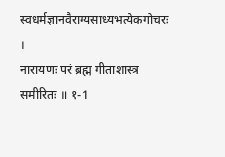स्वधर्मज्ञानवैराग्यसाध्यभत्येकगोचरः ।
नारायणः परं ब्रह्म गीताशास्त्र समीरितः ॥ १-1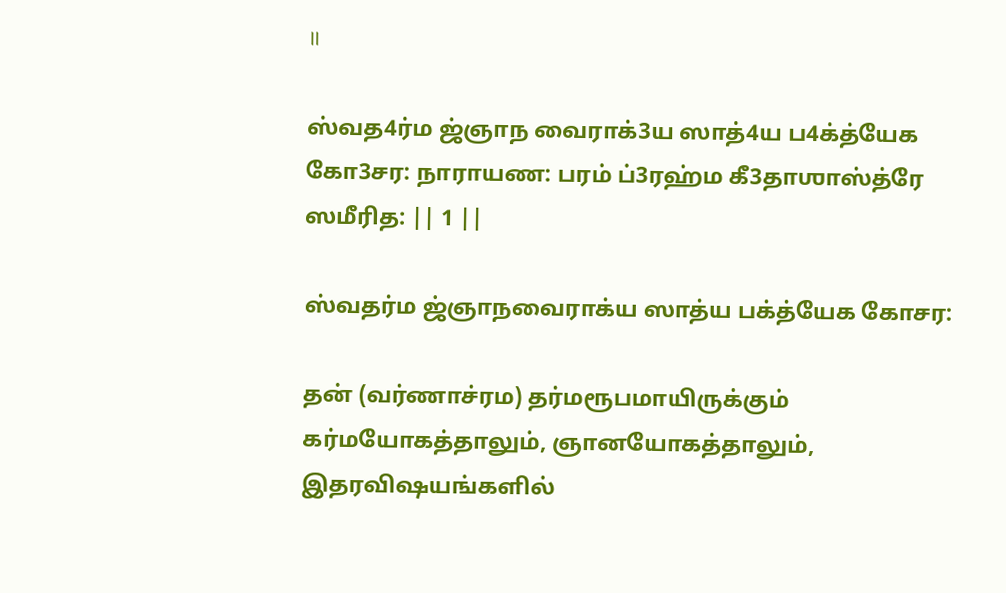॥

ஸ்வத4ர்ம ஜ்ஞாந வைராக்3ய ஸாத்4ய ப4க்த்யேக கோ3சர: நாராயண: பரம் ப்3ரஹ்ம கீ3தாஶாஸ்த்ரே ஸமீரித: || 1 ||

ஸ்வதர்ம ஜ்ஞாநவைராக்ய ஸாத்ய பக்த்யேக கோசர:

தன் (வர்ணாச்ரம) தர்மரூபமாயிருக்கும் கர்மயோகத்தாலும், ஞானயோகத்தாலும், இதரவிஷயங்களில்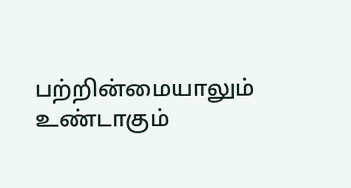பற்றின்மையாலும் உண்டாகும்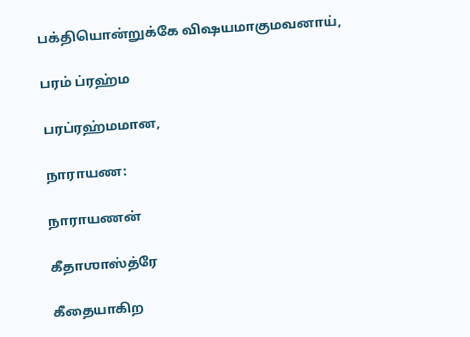பக்தியொன்றுக்கே விஷயமாகுமவனாய்,

பரம் ப்ரஹ்ம

பரப்ரஹ்மமான,

நாராயண:

நாராயணன்

கீதாஶாஸ்த்ரே

கீதையாகிற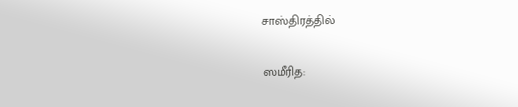சாஸ்திரத்தில்

ஸமீரித: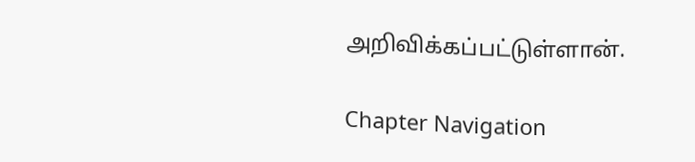அறிவிக்கப்பட்டுள்ளான்.

Chapter Navigation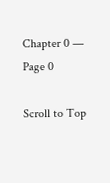Chapter 0 — Page 0

Scroll to Top